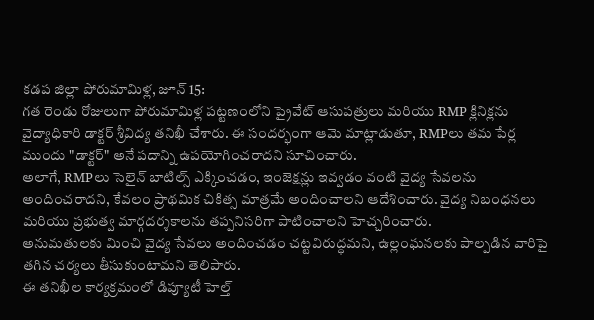కడప జిల్లా పోరుమామిళ్ల, జూన్ 15:
గత రెండు రోజులుగా పోరుమామిళ్ల పట్టణంలోని ప్రైవేట్ ఆసుపత్రులు మరియు RMP క్లినిక్లను వైద్యాధికారి డాక్టర్ శ్రీవిద్య తనిఖీ చేశారు. ఈ సందర్భంగా ఆమె మాట్లాడుతూ, RMPలు తమ పేర్ల ముందు "డాక్టర్" అనే పదాన్ని ఉపయోగించరాదని సూచించారు.
అలాగే, RMPలు సెలైన్ బాటిల్స్ ఎక్కించడం, ఇంజెక్షన్లు ఇవ్వడం వంటి వైద్య సేవలను అందించరాదని, కేవలం ప్రాథమిక చికిత్స మాత్రమే అందించాలని ఆదేశించారు. వైద్య నిబంధనలు మరియు ప్రభుత్వ మార్గదర్శకాలను తప్పనిసరిగా పాటించాలని హెచ్చరించారు.
అనుమతులకు మించి వైద్య సేవలు అందించడం చట్టవిరుద్ధమని, ఉల్లంఘనలకు పాల్పడిన వారిపై తగిన చర్యలు తీసుకుంటామని తెలిపారు.
ఈ తనిఖీల కార్యక్రమంలో డిప్యూటీ హెల్త్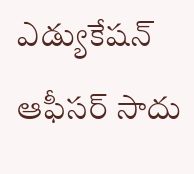ఎడ్యుకేషన్ ఆఫీసర్ సాదు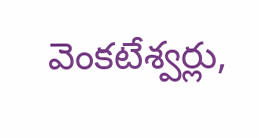వెంకటేశ్వర్లు,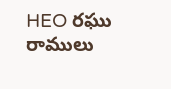HEO రఘు రాములు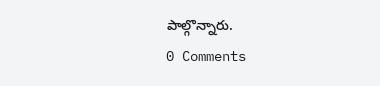పాల్గొన్నారు.
0 Comments